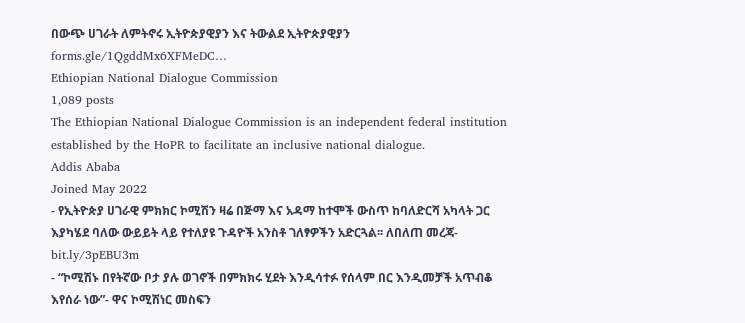በውጭ ሀገራት ለምትኖሩ ኢትዮጵያዊያን እና ትውልደ ኢትዮጵያዊያን
forms.gle/1QgddMx6XFMeDC…
Ethiopian National Dialogue Commission
1,089 posts
The Ethiopian National Dialogue Commission is an independent federal institution established by the HoPR to facilitate an inclusive national dialogue.
Addis Ababa
Joined May 2022
- የኢትዮጵያ ሀገራዊ ምክክር ኮሚሽን ዛሬ በጅማ እና አዳማ ከተሞች ውስጥ ከባለድርሻ አካላት ጋር እያካሄደ ባለው ውይይት ላይ የተለያዩ ጉዳዮች አንስቶ ገለፃዎችን አድርጓል፡፡ ለበለጠ መረጃ- bit.ly/3pEBU3m
- “ኮሚሽኑ በየትኛው ቦታ ያሉ ወገኖች በምክክሩ ሂደት እንዲሳተፉ የሰላም በር እንዲመቻች አጥብቆ እየሰራ ነው”- ዋና ኮሚሽነር መስፍን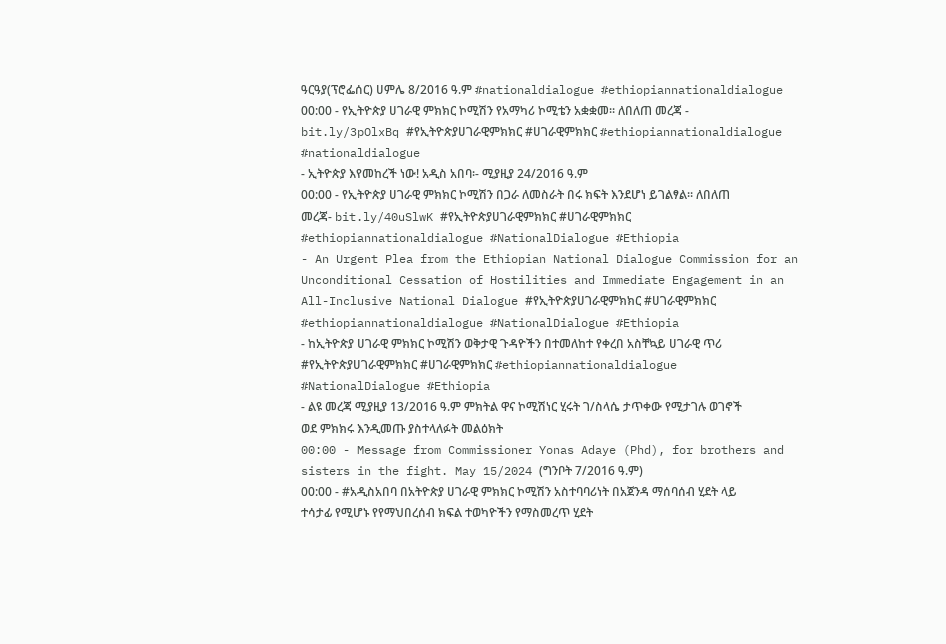ዓርዓያ(ፕሮፌሰር) ሀምሌ 8/2016 ዓ.ም #nationaldialogue #ethiopiannationaldialogue
00:00 - የኢትዮጵያ ሀገራዊ ምክክር ኮሚሽን የአማካሪ ኮሚቴን አቋቋመ፡፡ ለበለጠ መረጃ - bit.ly/3pOlxBq #የኢትዮጵያሀገራዊምክክር #ሀገራዊምክክር #ethiopiannationaldialogue #nationaldialogue
- ኢትዮጵያ እየመከረች ነው! አዲስ አበባ፡- ሚያዚያ 24/2016 ዓ.ም
00:00 - የኢትዮጵያ ሀገራዊ ምክክር ኮሚሽን በጋራ ለመስራት በሩ ክፍት እንደሆነ ይገልፃል። ለበለጠ መረጃ- bit.ly/40uSlwK #የኢትዮጵያሀገራዊምክክር #ሀገራዊምክክር #ethiopiannationaldialogue #NationalDialogue #Ethiopia
- An Urgent Plea from the Ethiopian National Dialogue Commission for an Unconditional Cessation of Hostilities and Immediate Engagement in an All-Inclusive National Dialogue #የኢትዮጵያሀገራዊምክክር #ሀገራዊምክክር #ethiopiannationaldialogue #NationalDialogue #Ethiopia
- ከኢትዮጵያ ሀገራዊ ምክክር ኮሚሽን ወቅታዊ ጉዳዮችን በተመለከተ የቀረበ አስቸኳይ ሀገራዊ ጥሪ #የኢትዮጵያሀገራዊምክክር #ሀገራዊምክክር #ethiopiannationaldialogue #NationalDialogue #Ethiopia
- ልዩ መረጃ ሚያዚያ 13/2016 ዓ.ም ምክትል ዋና ኮሚሽነር ሂሩት ገ/ስላሴ ታጥቀው የሚታገሉ ወገኖች ወደ ምክክሩ እንዲመጡ ያስተላለፉት መልዕክት
00:00 - Message from Commissioner Yonas Adaye (Phd), for brothers and sisters in the fight. May 15/2024 (ግንቦት 7/2016 ዓ.ም)
00:00 - #አዲስአበባ በአትዮጵያ ሀገራዊ ምክክር ኮሚሽን አስተባባሪነት በአጀንዳ ማሰባሰብ ሂደት ላይ ተሳታፊ የሚሆኑ የየማህበረሰብ ክፍል ተወካዮችን የማስመረጥ ሂደት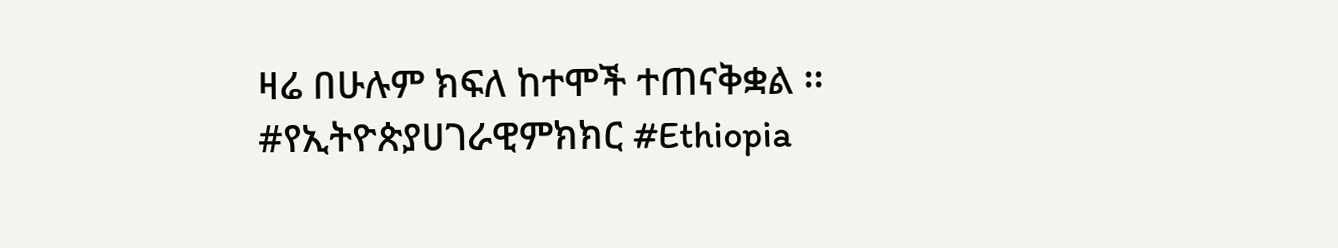ዛሬ በሁሉም ክፍለ ከተሞች ተጠናቅቋል ፡፡ #የኢትዮጵያሀገራዊምክክር #Ethiopia